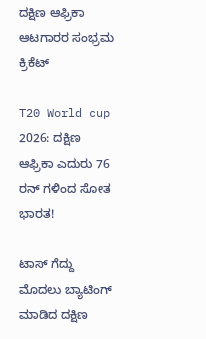ದಕ್ಷಿಣ ಆಫ್ರಿಕಾ ಆಟಗಾರರ ಸಂಭ್ರಮ
ಕ್ರಿಕೆಟ್

T20 World cup 2026: ದಕ್ಷಿಣ ಆಫ್ರಿಕಾ ಎದುರು 76 ರನ್ ಗಳಿಂದ ಸೋತ ಭಾರತ!

ಟಾಸ್ ಗೆದ್ದು ಮೊದಲು ಬ್ಯಾಟಿಂಗ್ ಮಾಡಿದ ದಕ್ಷಿಣ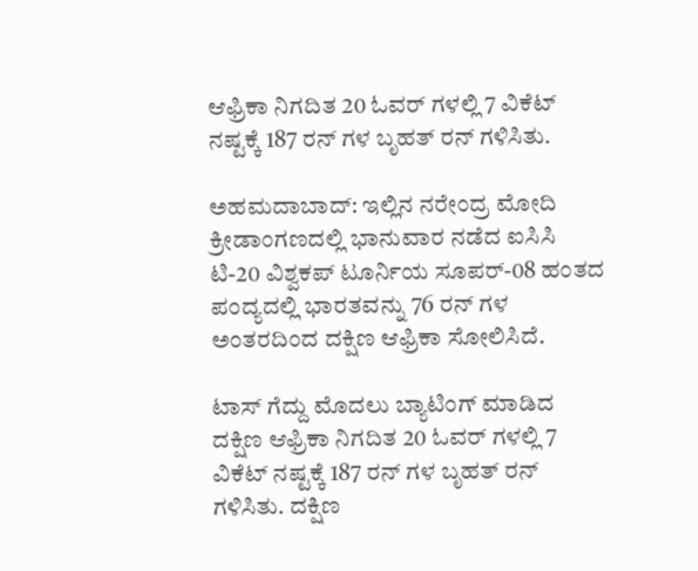ಆಫ್ರಿಕಾ ನಿಗದಿತ 20 ಓವರ್ ಗಳಲ್ಲಿ 7 ವಿಕೆಟ್ ನಷ್ಟಕ್ಕೆ 187 ರನ್ ಗಳ ಬೃಹತ್ ರನ್ ಗಳಿಸಿತು.

ಅಹಮದಾಬಾದ್: ಇಲ್ಲಿನ ನರೇಂದ್ರ ಮೋದಿ ಕ್ರೀಡಾಂಗಣದಲ್ಲಿ ಭಾನುವಾರ ನಡೆದ ಐಸಿಸಿ ಟಿ-20 ವಿಶ್ವಕಪ್ ಟೂರ್ನಿಯ ಸೂಪರ್-08 ಹಂತದ ಪಂದ್ಯದಲ್ಲಿ ಭಾರತವನ್ನು 76 ರನ್ ಗಳ ಅಂತರದಿಂದ ದಕ್ಷಿಣ ಆಫ್ರಿಕಾ ಸೋಲಿಸಿದೆ.

ಟಾಸ್ ಗೆದ್ದು ಮೊದಲು ಬ್ಯಾಟಿಂಗ್ ಮಾಡಿದ ದಕ್ಷಿಣ ಆಫ್ರಿಕಾ ನಿಗದಿತ 20 ಓವರ್ ಗಳಲ್ಲಿ 7 ವಿಕೆಟ್ ನಷ್ಟಕ್ಕೆ 187 ರನ್ ಗಳ ಬೃಹತ್ ರನ್ ಗಳಿಸಿತು. ದಕ್ಷಿಣ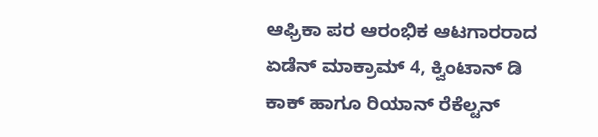ಆಫ್ರಿಕಾ ಪರ ಆರಂಭಿಕ ಆಟಗಾರರಾದ ಏಡೆನ್ ಮಾಕ್ರಾಮ್ 4, ಕ್ವಿಂಟಾನ್ ಡಿ ಕಾಕ್ ಹಾಗೂ ರಿಯಾನ್ ರೆಕೆಲ್ಟನ್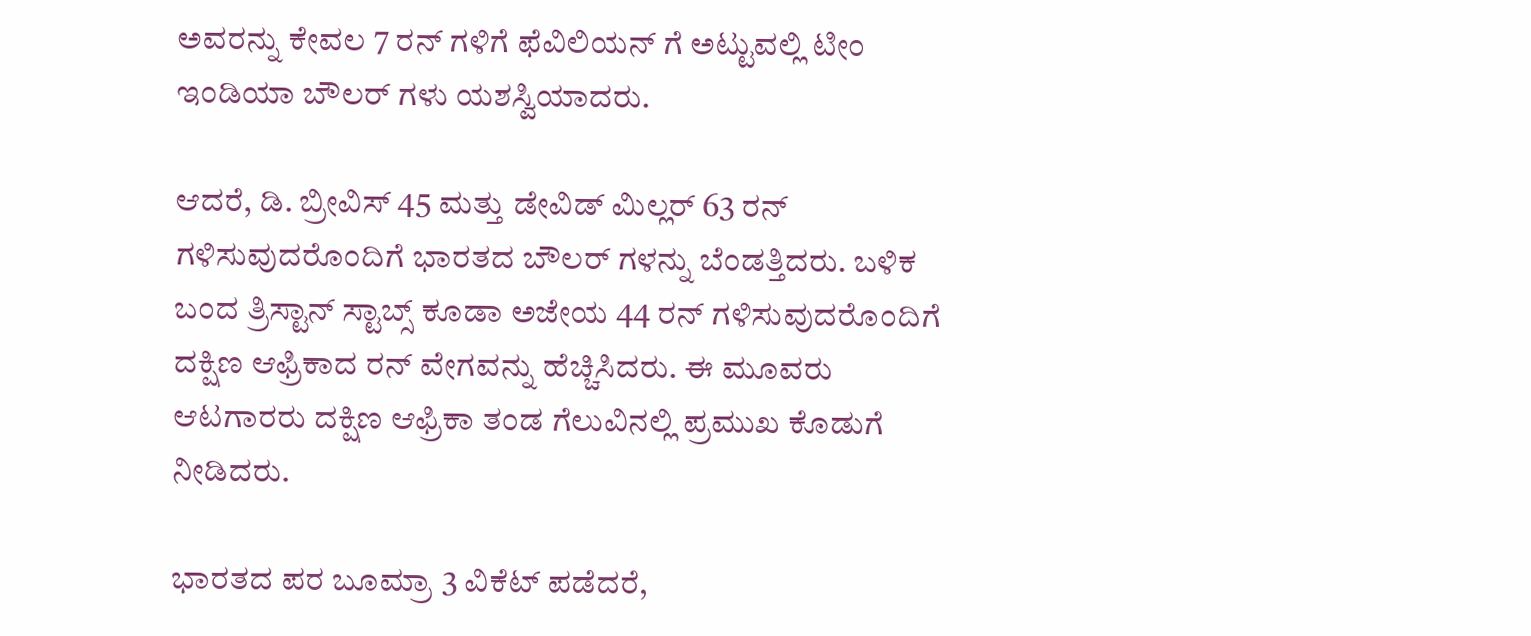ಅವರನ್ನು ಕೇವಲ 7 ರನ್ ಗಳಿಗೆ ಫೆವಿಲಿಯನ್ ಗೆ ಅಟ್ಟುವಲ್ಲಿ ಟೀಂ ಇಂಡಿಯಾ ಬೌಲರ್ ಗಳು ಯಶಸ್ವಿಯಾದರು.

ಆದರೆ, ಡಿ. ಬ್ರೀವಿಸ್ 45 ಮತ್ತು ಡೇವಿಡ್ ಮಿಲ್ಲರ್ 63 ರನ್ ಗಳಿಸುವುದರೊಂದಿಗೆ ಭಾರತದ ಬೌಲರ್ ಗಳನ್ನು ಬೆಂಡತ್ತಿದರು. ಬಳಿಕ ಬಂದ ತ್ರಿಸ್ಟಾನ್ ಸ್ಟಾಬ್ಸ್ ಕೂಡಾ ಅಜೇಯ 44 ರನ್ ಗಳಿಸುವುದರೊಂದಿಗೆ ದಕ್ಷಿಣ ಆಫ್ರಿಕಾದ ರನ್ ವೇಗವನ್ನು ಹೆಚ್ಚಿಸಿದರು. ಈ ಮೂವರು ಆಟಗಾರರು ದಕ್ಷಿಣ ಆಫ್ರಿಕಾ ತಂಡ ಗೆಲುವಿನಲ್ಲಿ ಪ್ರಮುಖ ಕೊಡುಗೆ ನೀಡಿದರು.

ಭಾರತದ ಪರ ಬೂಮ್ರಾ 3 ವಿಕೆಟ್ ಪಡೆದರೆ,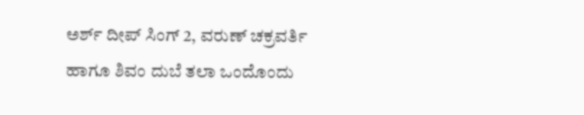ಅರ್ಶ್ ದೀಪ್ ಸಿಂಗ್ 2, ವರುಣ್ ಚಕ್ರವರ್ತಿ ಹಾಗೂ ಶಿವಂ ದುಬೆ ತಲಾ ಒಂದೊಂದು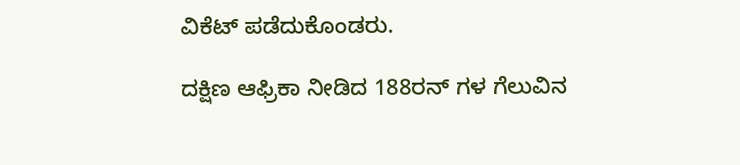ವಿಕೆಟ್ ಪಡೆದುಕೊಂಡರು.

ದಕ್ಷಿಣ ಆಫ್ರಿಕಾ ನೀಡಿದ 188ರನ್ ಗಳ ಗೆಲುವಿನ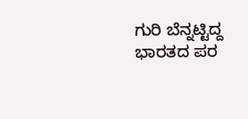ಗುರಿ ಬೆನ್ನಟ್ಟಿದ್ದ ಭಾರತದ ಪರ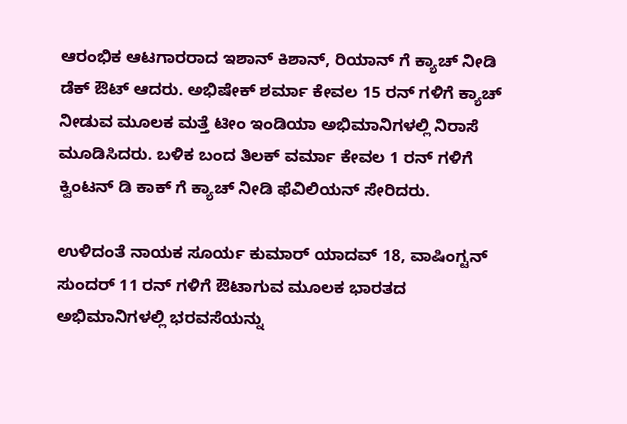ಆರಂಭಿಕ ಆಟಗಾರರಾದ ಇಶಾನ್ ಕಿಶಾನ್, ರಿಯಾನ್ ಗೆ ಕ್ಯಾಚ್ ನೀಡಿ ಡೆಕ್ ಔಟ್ ಆದರು. ಅಭಿಷೇಕ್ ಶರ್ಮಾ ಕೇವಲ 15 ರನ್ ಗಳಿಗೆ ಕ್ಯಾಚ್ ನೀಡುವ ಮೂಲಕ ಮತ್ತೆ ಟೀಂ ಇಂಡಿಯಾ ಅಭಿಮಾನಿಗಳಲ್ಲಿ ನಿರಾಸೆ ಮೂಡಿಸಿದರು. ಬಳಿಕ ಬಂದ ತಿಲಕ್ ವರ್ಮಾ ಕೇವಲ 1 ರನ್ ಗಳಿಗೆ ಕ್ವಿಂಟನ್ ಡಿ ಕಾಕ್ ಗೆ ಕ್ಯಾಚ್ ನೀಡಿ ಫೆವಿಲಿಯನ್ ಸೇರಿದರು.

ಉಳಿದಂತೆ ನಾಯಕ ಸೂರ್ಯ ಕುಮಾರ್ ಯಾದವ್ 18, ವಾಷಿಂಗ್ಟನ್ ಸುಂದರ್ 11 ರನ್ ಗಳಿಗೆ ಔಟಾಗುವ ಮೂಲಕ ಭಾರತದ ಅಭಿಮಾನಿಗಳಲ್ಲಿ ಭರವಸೆಯನ್ನು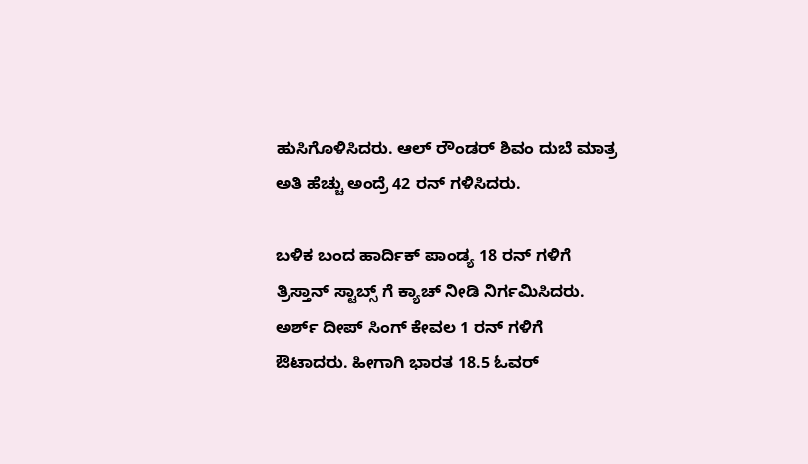ಹುಸಿಗೊಳಿಸಿದರು. ಆಲ್ ರೌಂಡರ್ ಶಿವಂ ದುಬೆ ಮಾತ್ರ ಅತಿ ಹೆಚ್ಚು ಅಂದ್ರೆ 42 ರನ್ ಗಳಿಸಿದರು.

ಬಳಿಕ ಬಂದ ಹಾರ್ದಿಕ್ ಪಾಂಡ್ಯ 18 ರನ್ ಗಳಿಗೆ ತ್ರಿಸ್ತಾನ್ ಸ್ಟಾಬ್ಸ್ ಗೆ ಕ್ಯಾಚ್ ನೀಡಿ ನಿರ್ಗಮಿಸಿದರು. ಅರ್ಶ್ ದೀಪ್ ಸಿಂಗ್ ಕೇವಲ 1 ರನ್ ಗಳಿಗೆ ಔಟಾದರು. ಹೀಗಾಗಿ ಭಾರತ 18.5 ಓವರ್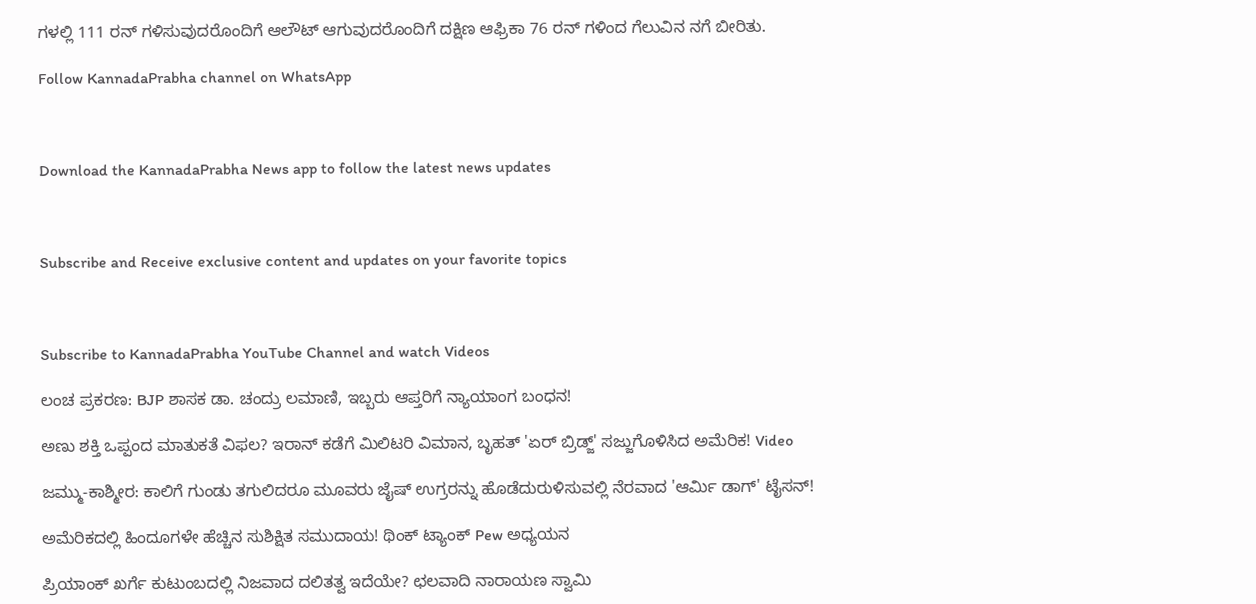ಗಳಲ್ಲಿ 111 ರನ್ ಗಳಿಸುವುದರೊಂದಿಗೆ ಆಲೌಟ್ ಆಗುವುದರೊಂದಿಗೆ ದಕ್ಷಿಣ ಆಫ್ರಿಕಾ 76 ರನ್ ಗಳಿಂದ ಗೆಲುವಿನ ನಗೆ ಬೀರಿತು.

Follow KannadaPrabha channel on WhatsApp



Download the KannadaPrabha News app to follow the latest news updates



Subscribe and Receive exclusive content and updates on your favorite topics



Subscribe to KannadaPrabha YouTube Channel and watch Videos

ಲಂಚ ಪ್ರಕರಣ: BJP ಶಾಸಕ ಡಾ. ಚಂದ್ರು ಲಮಾಣಿ, ಇಬ್ಬರು ಆಪ್ತರಿಗೆ ನ್ಯಾಯಾಂಗ ಬಂಧನ!

ಅಣು ಶಕ್ತಿ ಒಪ್ಪಂದ ಮಾತುಕತೆ ವಿಫಲ? ಇರಾನ್ ಕಡೆಗೆ ಮಿಲಿಟರಿ ವಿಮಾನ, ಬೃಹತ್ 'ಏರ್ ಬ್ರಿಡ್ಜ್' ಸಜ್ಜುಗೊಳಿಸಿದ ಅಮೆರಿಕ! Video

ಜಮ್ಮು-ಕಾಶ್ಮೀರ: ಕಾಲಿಗೆ ಗುಂಡು ತಗುಲಿದರೂ ಮೂವರು ಜೈಷ್ ಉಗ್ರರನ್ನು ಹೊಡೆದುರುಳಿಸುವಲ್ಲಿ ನೆರವಾದ 'ಆರ್ಮಿ ಡಾಗ್' ಟೈಸನ್!

ಅಮೆರಿಕದಲ್ಲಿ ಹಿಂದೂಗಳೇ ಹೆಚ್ಚಿನ ಸುಶಿಕ್ಷಿತ ಸಮುದಾಯ! ಥಿಂಕ್ ಟ್ಯಾಂಕ್ Pew ಅಧ್ಯಯನ

ಪ್ರಿಯಾಂಕ್ ಖರ್ಗೆ ಕುಟುಂಬದಲ್ಲಿ ನಿಜವಾದ ದಲಿತತ್ವ ಇದೆಯೇ? ಛಲವಾದಿ ನಾರಾಯಣ ಸ್ವಾಮಿ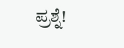ಪ್ರಶ್ನೆ!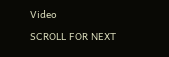Video

SCROLL FOR NEXT